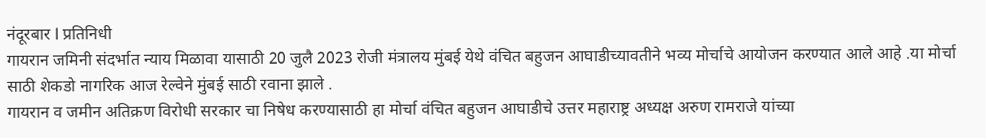नंदूरबार l प्रतिनिधी
गायरान जमिनी संदर्भात न्याय मिळावा यासाठी 20 जुलै 2023 रोजी मंत्रालय मुंबई येथे वंचित बहुजन आघाडीच्यावतीने भव्य मोर्चाचे आयोजन करण्यात आले आहे .या मोर्चा साठी शेकडो नागरिक आज रेल्वेने मुंबई साठी रवाना झाले .
गायरान व जमीन अतिक्रण विरोधी सरकार चा निषेध करण्यासाठी हा मोर्चा वंचित बहुजन आघाडीचे उत्तर महाराष्ट्र अध्यक्ष अरुण रामराजे यांच्या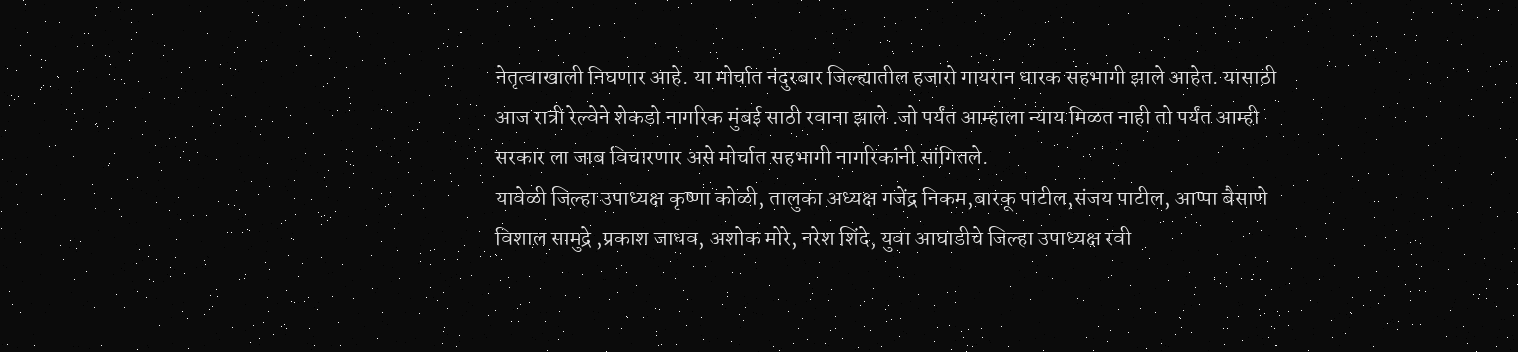नेतृत्वाखाली निघणार आहे. या मोर्चात नंदुरबार जिल्ह्यातील हजारो गायरान धारक सहभागी झाले आहेत. यासाठी आज रात्री रेल्वेने शेकडो नागरिक मुंबई साठी रवाना झाले .जो पर्यंत आम्हाला न्याय मिळत नाही तो पर्यंत आम्ही सरकार ला जाब विचारणार असे मोर्चात सहभागी नागरिकांनी सांगितले.
यावेळी जिल्हा उपाध्यक्ष कृष्णा कोळी, तालुका अध्यक्ष गजेंद्र निकम,बारकू पाटील,संजय पाटील, आप्पा बैसाणे विशाल सामुद्रे ,प्रकाश जाधव, अशोक मोरे, नरेश शिंदे, युवा आघाडीचे जिल्हा उपाध्यक्ष रवी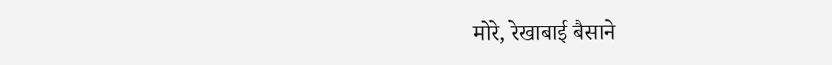मोरे, रेखाबाई बैसाने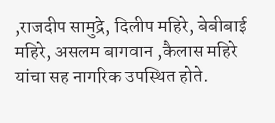,राजदीप सामुद्रे, दिलीप महिरे, बेबीबाई महिरे, असलम बागवान ,कैलास महिरे यांचा सह नागरिक उपस्थित होते.